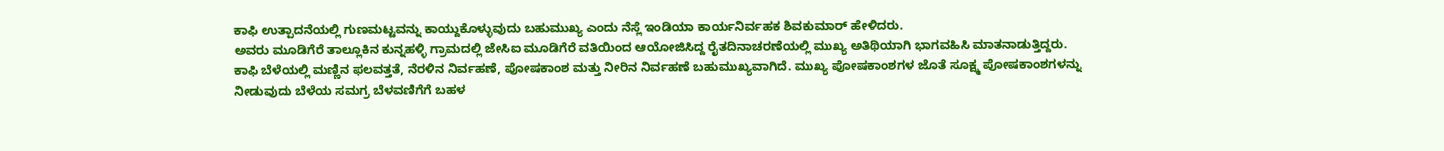ಕಾಫಿ ಉತ್ಪಾದನೆಯಲ್ಲಿ ಗುಣಮಟ್ಟವನ್ನು ಕಾಯ್ದುಕೊಳ್ಳುವುದು ಬಹುಮುಖ್ಯ ಎಂದು ನೆಸ್ಲೆ ಇಂಡಿಯಾ ಕಾರ್ಯನಿರ್ವಹಕ ಶಿವಕುಮಾರ್ ಹೇಳಿದರು.
ಅವರು ಮೂಡಿಗೆರೆ ತಾಲ್ಲೂಕಿನ ಕುನ್ನಹಳ್ಳಿ ಗ್ರಾಮದಲ್ಲಿ ಜೇಸಿಐ ಮೂಡಿಗೆರೆ ವತಿಯಿಂದ ಆಯೋಜಿಸಿದ್ದ ರೈತದಿನಾಚರಣೆಯಲ್ಲಿ ಮುಖ್ಯ ಅತಿಥಿಯಾಗಿ ಭಾಗವಹಿಸಿ ಮಾತನಾಡುತ್ತಿದ್ದರು.
ಕಾಫಿ ಬೆಳೆಯಲ್ಲಿ ಮಣ್ಣಿನ ಫಲವತ್ತತೆ, ನೆರಳಿನ ನಿರ್ವಹಣೆ, ಪೋಷಕಾಂಶ ಮತ್ತು ನೀರಿನ ನಿರ್ವಹಣೆ ಬಹುಮುಖ್ಯವಾಗಿದೆ. ಮುಖ್ಯ ಪೋಷಕಾಂಶಗಳ ಜೊತೆ ಸೂಕ್ಷ್ಮ ಪೋಷಕಾಂಶಗಳನ್ನು ನೀಡುವುದು ಬೆಳೆಯ ಸಮಗ್ರ ಬೆಳವಣಿಗೆಗೆ ಬಹಳ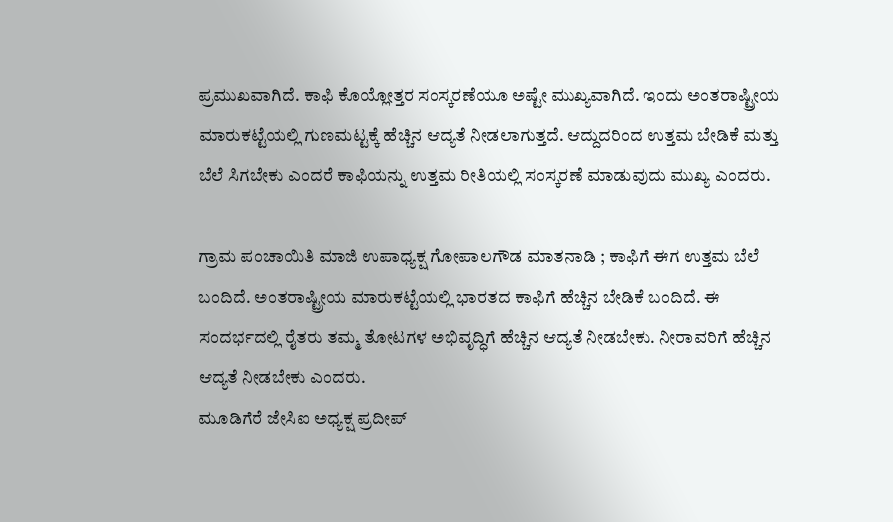ಪ್ರಮುಖವಾಗಿದೆ. ಕಾಫಿ ಕೊಯ್ಲೋತ್ತರ ಸಂಸ್ಕರಣೆಯೂ ಅಷ್ಟೇ ಮುಖ್ಯವಾಗಿದೆ. ಇಂದು ಅಂತರಾಷ್ಟ್ರೀಯ ಮಾರುಕಟ್ಟೆಯಲ್ಲಿ ಗುಣಮಟ್ಟಕ್ಕೆ ಹೆಚ್ಚಿನ ಆದ್ಯತೆ ನೀಡಲಾಗುತ್ತದೆ. ಆದ್ದುದರಿಂದ ಉತ್ತಮ ಬೇಡಿಕೆ ಮತ್ತು ಬೆಲೆ ಸಿಗಬೇಕು ಎಂದರೆ ಕಾಫಿಯನ್ನು ಉತ್ತಮ ರೀತಿಯಲ್ಲಿ ಸಂಸ್ಕರಣೆ ಮಾಡುವುದು ಮುಖ್ಯ ಎಂದರು.

ಗ್ರಾಮ ಪಂಚಾಯಿತಿ ಮಾಜಿ ಉಪಾಧ್ಯಕ್ಷ ಗೋಪಾಲಗೌಡ ಮಾತನಾಡಿ ; ಕಾಫಿಗೆ ಈಗ ಉತ್ತಮ ಬೆಲೆ ಬಂದಿದೆ. ಅಂತರಾಷ್ಟ್ರೀಯ ಮಾರುಕಟ್ಟೆಯಲ್ಲಿ ಭಾರತದ ಕಾಫಿಗೆ ಹೆಚ್ಚಿನ ಬೇಡಿಕೆ ಬಂದಿದೆ. ಈ ಸಂದರ್ಭದಲ್ಲಿ ರೈತರು ತಮ್ಮ ತೋಟಗಳ ಅಭಿವೃದ್ಧಿಗೆ ಹೆಚ್ಚಿನ ಆದ್ಯತೆ ನೀಡಬೇಕು. ನೀರಾವರಿಗೆ ಹೆಚ್ಚಿನ ಆದ್ಯತೆ ನೀಡಬೇಕು ಎಂದರು.
ಮೂಡಿಗೆರೆ ಜೇಸಿಐ ಅಧ್ಯಕ್ಷ ಪ್ರದೀಪ್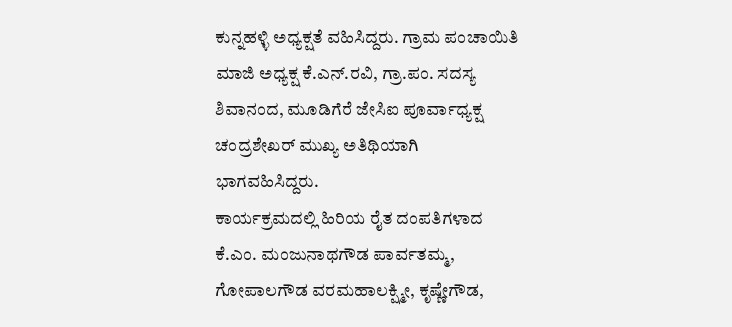ಕುನ್ನಹಳ್ಳಿ ಅಧ್ಯಕ್ಷತೆ ವಹಿಸಿದ್ದರು. ಗ್ರಾಮ ಪಂಚಾಯಿತಿ ಮಾಜಿ ಅಧ್ಯಕ್ಷ ಕೆ.ಎನ್.ರವಿ, ಗ್ರಾ.ಪಂ. ಸದಸ್ಯ ಶಿವಾನಂದ, ಮೂಡಿಗೆರೆ ಜೇಸಿಐ ಪೂರ್ವಾಧ್ಯಕ್ಷ ಚಂದ್ರಶೇಖರ್ ಮುಖ್ಯ ಅತಿಥಿಯಾಗಿ ಭಾಗವಹಿಸಿದ್ದರು.
ಕಾರ್ಯಕ್ರಮದಲ್ಲಿ ಹಿರಿಯ ರೈತ ದಂಪತಿಗಳಾದ ಕೆ.ಎಂ. ಮಂಜುನಾಥಗೌಡ ಪಾರ್ವತಮ್ಮ, ಗೋಪಾಲಗೌಡ ವರಮಹಾಲಕ್ಷ್ಮೀ, ಕೃಷ್ಣೇಗೌಡ,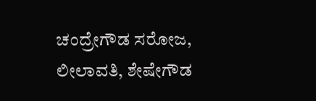ಚಂದ್ರೇಗೌಡ ಸರೋಜ, ಲೀಲಾವತಿ, ಶೇಷೇಗೌಡ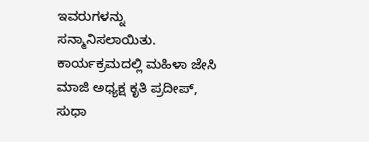ಇವರುಗಳನ್ನು ಸನ್ಮಾನಿಸಲಾಯಿತು.
ಕಾರ್ಯಕ್ರಮದಲ್ಲಿ ಮಹಿಳಾ ಜೇಸಿ ಮಾಜಿ ಅಧ್ಯಕ್ಷ ಕೃತಿ ಪ್ರದೀಪ್, ಸುಧಾ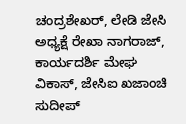ಚಂದ್ರಶೇಖರ್, ಲೇಡಿ ಜೇಸಿ ಅಧ್ಯಕ್ಷೆ ರೇಖಾ ನಾಗರಾಜ್, ಕಾರ್ಯದರ್ಶಿ ಮೇಘ ವಿಕಾಸ್, ಜೇಸಿಐ ಖಜಾಂಚಿ ಸುದೀಪ್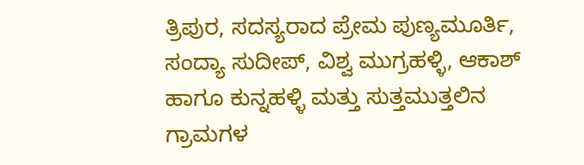ತ್ರಿಪುರ, ಸದಸ್ಯರಾದ ಪ್ರೇಮ ಪುಣ್ಯಮೂರ್ತಿ, ಸಂದ್ಯಾ ಸುದೀಪ್, ವಿಶ್ವ ಮುಗ್ರಹಳ್ಳಿ, ಆಕಾಶ್ ಹಾಗೂ ಕುನ್ನಹಳ್ಳಿ ಮತ್ತು ಸುತ್ತಮುತ್ತಲಿನ ಗ್ರಾಮಗಳ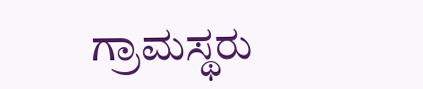ಗ್ರಾಮಸ್ಥರು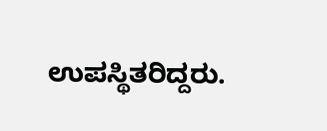ಉಪಸ್ಥಿತರಿದ್ದರು.